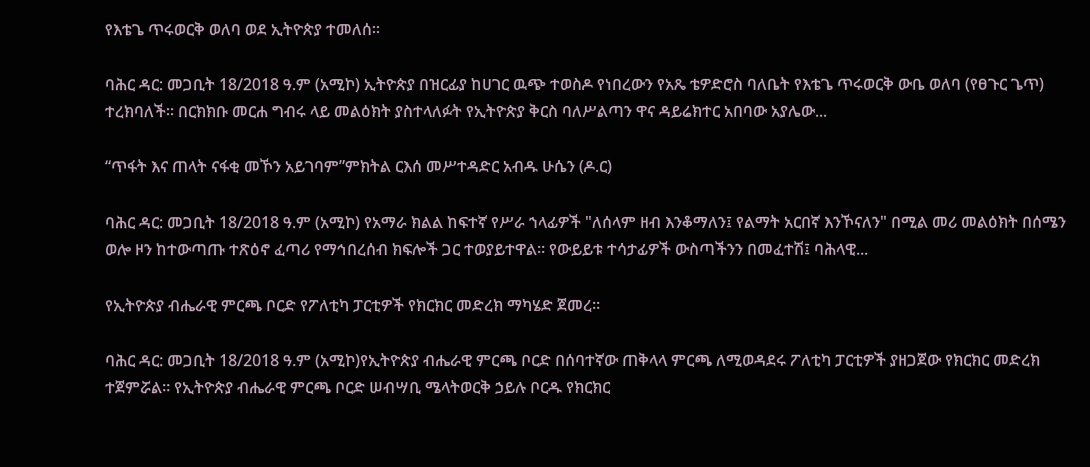የእቴጌ ጥሩወርቅ ወለባ ወደ ኢትዮጵያ ተመለሰ።

ባሕር ዳር: መጋቢት 18/2018 ዓ.ም (አሚኮ) ኢትዮጵያ በዝርፊያ ከሀገር ዉጭ ተወስዶ የነበረውን የአጼ ቴዎድሮስ ባለቤት የእቴጌ ጥሩወርቅ ውቤ ወለባ (የፀጉር ጌጥ) ተረክባለች። በርክክቡ መርሐ ግብሩ ላይ መልዕክት ያስተላለፉት የኢትዮጵያ ቅርስ ባለሥልጣን ዋና ዳይሬክተር አበባው አያሌው...

“ጥፋት እና ጠላት ናፋቂ መኾን አይገባም”ምክትል ርእሰ መሥተዳድር አብዱ ሁሴን (ዶ.ር)

ባሕር ዳር: መጋቢት 18/2018 ዓ.ም (አሚኮ) የአማራ ክልል ከፍተኛ የሥራ ኀላፊዎች "ለሰላም ዘብ እንቆማለን፤ የልማት አርበኛ እንኾናለን" በሚል መሪ መልዕክት በሰሜን ወሎ ዞን ከተውጣጡ ተጽዕኖ ፈጣሪ የማኅበረሰብ ክፍሎች ጋር ተወያይተዋል። የውይይቱ ተሳታፊዎች ውስጣችንን በመፈተሽ፤ ባሕላዊ...

የኢትዮጵያ ብሔራዊ ምርጫ ቦርድ የፖለቲካ ፓርቲዎች የክርክር መድረክ ማካሄድ ጀመረ።

ባሕር ዳር: መጋቢት 18/2018 ዓ.ም (አሚኮ)የኢትዮጵያ ብሔራዊ ምርጫ ቦርድ በሰባተኛው ጠቅላላ ምርጫ ለሚወዳደሩ ፖለቲካ ፓርቲዎች ያዘጋጀው የክርክር መድረክ ተጀምሯል። የኢትዮጵያ ብሔራዊ ምርጫ ቦርድ ሠብሣቢ ሜላትወርቅ ኃይሉ ቦርዱ የክርክር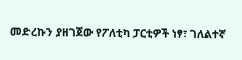መድረኩን ያዘገጀው የፖለቲካ ፓርቲዎች ነፃ፣ ገለልተኛ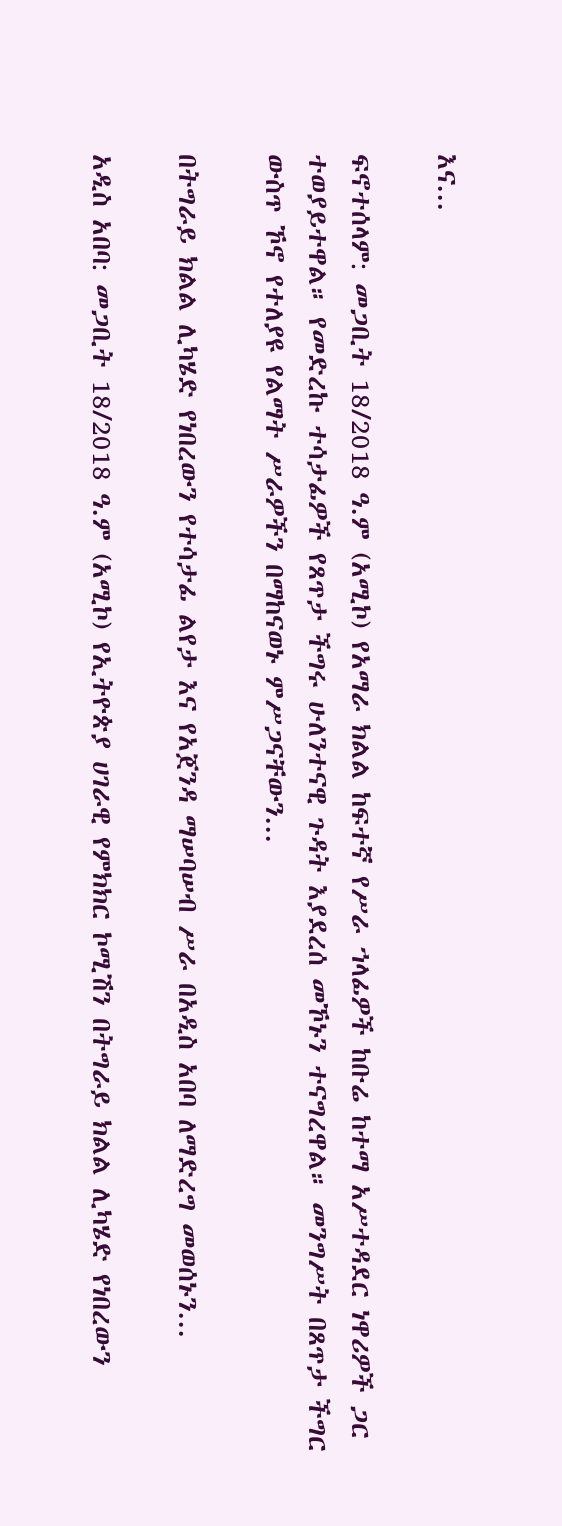እና...

ፍኖተሰላም: መጋቢት 18/2018 ዓ.ም (አሚኮ) የአማራ ክልል ከፍተኛ የሥራ ኀላፊዎች ከቡሬ ከተማ አሥተዳደር ነዋሪዎች ጋር ተወያይተዋል። የመድረኩ ተሳታፊዎች የጸጥታ ችግሩ ሁለንተናዊ ጉዳት እያደረሰ መኾኑን ተናግረዋል። መንግሥት በጸጥታ ችግር ውስጥ ኾኖ የተለያዩ የልማት ሥራዎችን በማከናወኑ ምሥጋናቸውን...

በትግራይ ክልል ሊካሄድ የነበረውን የተሳታፊ ልየታ እና የአጀንዳ ማሠባሠብ ሥራ በአዲስ አበባ ለማድረግ መወሰኑን...

አዲስ አበባ: መጋቢት 18/2018 ዓ.ም (አሚኮ) የኢትዮጵያ ሀገራዊ የምክክር ኮሚሽን በትግራይ ክልል ሊካሄድ የነበረውን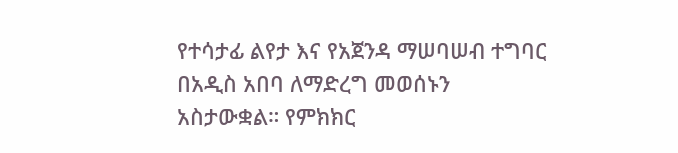የተሳታፊ ልየታ እና የአጀንዳ ማሠባሠብ ተግባር በአዲስ አበባ ለማድረግ መወሰኑን አስታውቋል። የምክክር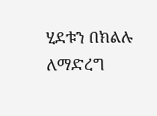ሂደቱን በክልሉ ለማድረግ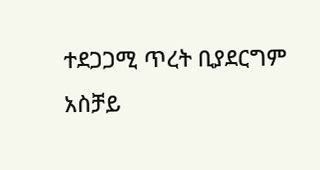ተደጋጋሚ ጥረት ቢያደርግም አስቻይ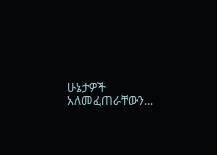ሁኔታዎች አለመፈጠራቸውን...